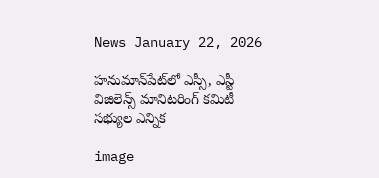News January 22, 2026

హనుమాన్‌పేట్‌లో ఎస్సీ, ఎస్టీ విజిలెన్స్ మానిటరింగ్ కమిటీ సభ్యుల ఎన్నిక

image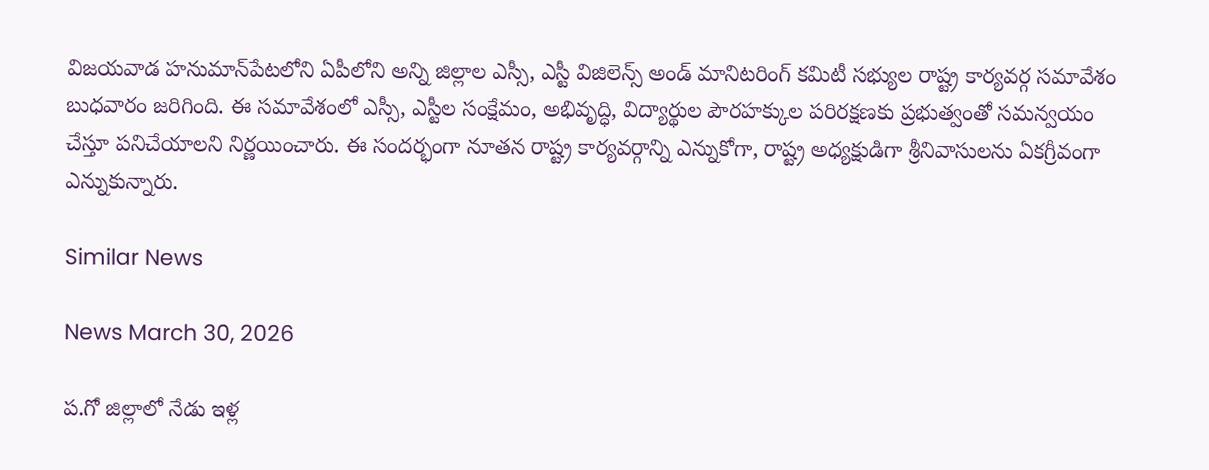విజయవాడ హనుమాన్‌పేటలోని ఏపీలోని అన్ని జిల్లాల ఎస్సీ, ఎస్టీ విజిలెన్స్ అండ్ మానిటరింగ్ కమిటీ సభ్యుల రాష్ట్ర కార్యవర్గ సమావేశం బుధవారం జరిగింది. ఈ సమావేశంలో ఎస్సీ, ఎస్టీల సంక్షేమం, అభివృద్ధి, విద్యార్థుల పౌరహక్కుల పరిరక్షణకు ప్రభుత్వంతో సమన్వయం చేస్తూ పనిచేయాలని నిర్ణయించారు. ఈ సందర్భంగా నూతన రాష్ట్ర కార్యవర్గాన్ని ఎన్నుకోగా, రాష్ట్ర అధ్యక్షుడిగా శ్రీనివాసులను ఏకగ్రీవంగా ఎన్నుకున్నారు.

Similar News

News March 30, 2026

ప.గో జిల్లాలో నేడు ఇళ్ల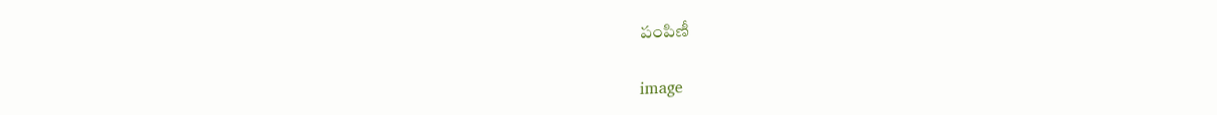పంపిణీ

image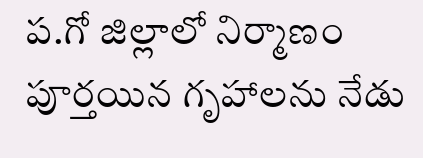ప.గో జిల్లాలో నిర్మాణం పూర్తయిన గృహాలను నేడు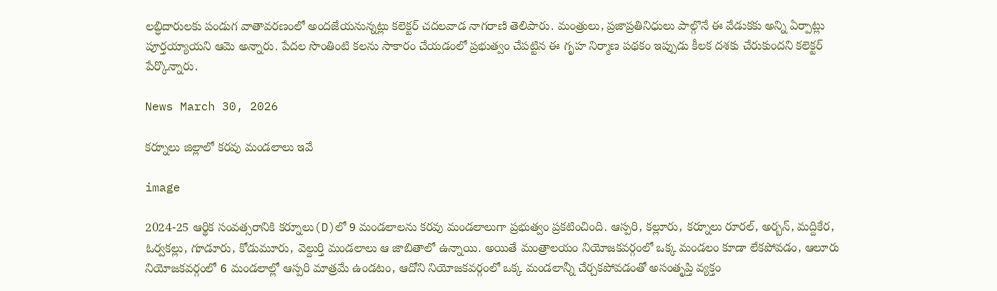లబ్ధిదారులకు పండుగ వాతావరణంలో అందజేయనున్నట్లు కలెక్టర్ చదలవాడ నాగరాణి తెలిపారు. మంత్రులు, ప్రజాప్రతినిధులు పాల్గొనే ఈ వేడుకకు అన్ని ఏర్పాట్లు పూర్తయ్యాయని ఆమె అన్నారు. పేదల సొంతింటి కలను సాకారం చేయడంలో ప్రభుత్వం చేపట్టిన ఈ గృహ నిర్మాణ పథకం ఇప్పుడు కీలక దశకు చేరుకుందని కలెక్టర్ పేర్కొన్నారు.

News March 30, 2026

కర్నూలు జిల్లాలో కరవు మండలాలు ఇవే

image

2024-25 ఆర్థిక సంవత్సరానికి కర్నూలు(D)లో 9 మండలాలను కరవు మండలాలుగా ప్రభుత్వం ప్రకటించింది. ఆస్పరి, కల్లూరు, కర్నూలు రూరల్, అర్బన్, మద్దికేర, ఓర్వకల్లు, గూడూరు, కోడుమూరు, వెల్దుర్తి మండలాలు ఆ జాబితాలో ఉన్నాయి. అయితే మంత్రాలయం నియోజకవర్గంలో ఒక్క మండలం కూడా లేకపోవడం, ఆలూరు నియోజకవర్గంలో 6 మండలాల్లో ఆస్పరి మాత్రమే ఉండటం, ఆదోని నియోజకవర్గంలో ఒక్క మండలాన్నీ చేర్చకపోవడంతో అసంతృప్తి వ్యక్తం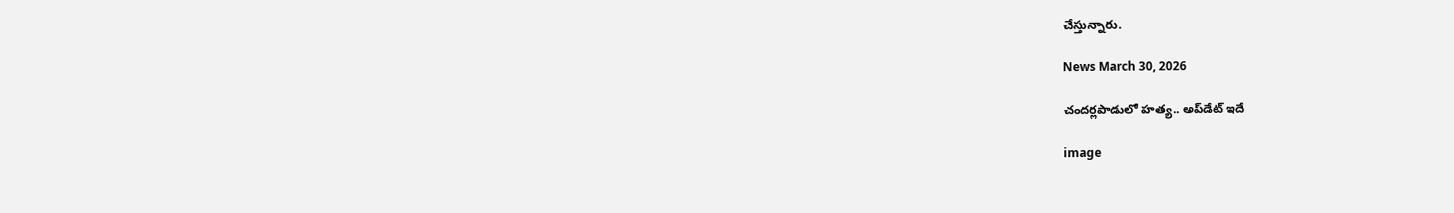చేస్తున్నారు.

News March 30, 2026

చందర్లపాడులో హత్య.. అప్‌డేట్ ఇదే

image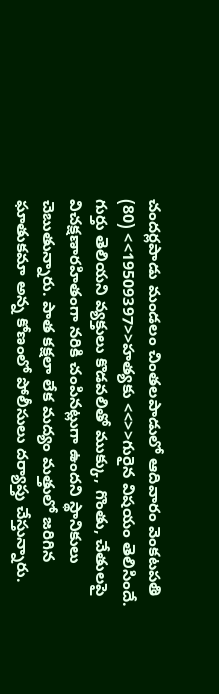చందర్లపాడు మం‌డలం చింతలపాడులో ఆదివారం వెంకటపతి (80) <<19509397>>హత్యకు <<>>గురైన విషయం తెలిసిందే. గుర్తు తెలియని వ్యక్తులు కొడవలితో ముక్కు, గొంతు, చేతులపై విచక్షణారహితంగా నరికి చంపినట్లుగా ఉందని స్థానికులు చెబుతున్నారు. పాత కక్షలా లేక మద్యం మత్తులో జరిగిన ఘాతుకమా అన్న కోణంలో పోలీసులు దర్యాప్తు చేస్తున్నారు.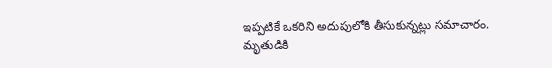ఇప్పటికే ఒకరిని అదుపులోకి తీసుకున్నట్లు సమాచారం. మృతుడికి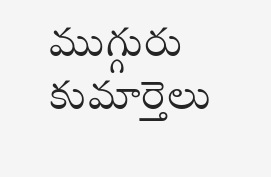ముగ్గురు కుమార్తెలు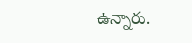ఉన్నారు.